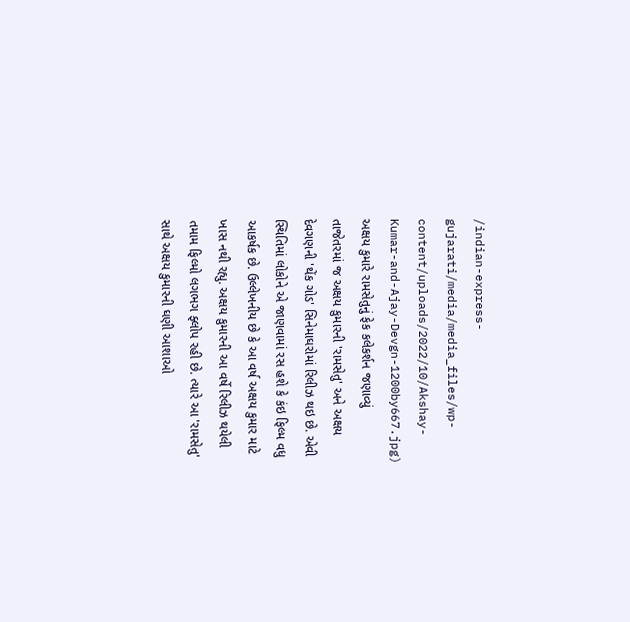/indian-express-gujarati/media/media_files/wp-content/uploads/2022/10/Akshay-Kumar-and-Ajay-Devgn-1200by667.jpg)
અક્ષય કુમારે રામસેતુનું ફેક કલેકર્શન જણાવ્યું
તાજેતરમાં જ અક્ષય કુમારની 'રામસેતુ' અને અક્ષય દેવગણની 'થેંક ગોડ' સિનેમાઘરોમાં રિલીઝ થઇ છે. એવી સ્થિતિમાં લોકોને એ જાણવામાં રસ હશે કે કંઇ ફિલ્મ વધુ આકર્ષક છે. ઉલ્લેખનીય છે કે આ વર્ષ અક્ષય કુમાર માટે ખાસ નથી રહ્યુ. અક્ષય કુમારની આ વર્ષે રિલીઝ થયેલી તમામ ફિલ્મો લગભગ ફ્લોપ રહી છે. ત્યારે આ 'રામસેતુ' સાથે અક્ષય કુમારની ઘણી આશાઓ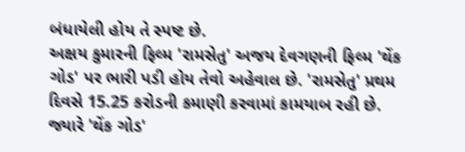બંધાયેલી હોય તે સ્પષ્ટ છે.
અક્ષય કુમારની ફિલ્મ 'રામસેતુ' અજય દેવગણની ફિલ્મ 'થેંક ગોડ' પર ભારી પડી હોય તેવો અહેવાલ છે. 'રામસેતુ' પ્રથમ દિવસે 15.25 કરોડની કમાણી કરવામાં કામયાબ રહી છે. જ્યારે 'થેંક ગોડ'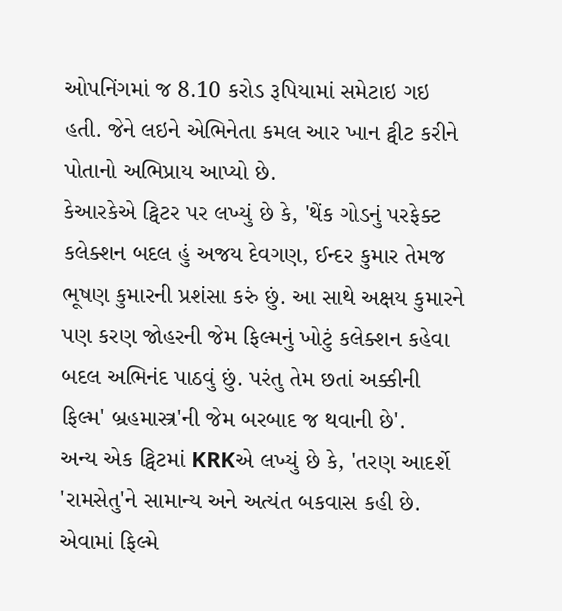ઓપનિંગમાં જ 8.10 કરોડ રૂપિયામાં સમેટાઇ ગઇ હતી. જેને લઇને એભિનેતા કમલ આર ખાન ટ્વીટ કરીને પોતાનો અભિપ્રાય આપ્યો છે.
કેઆરકેએ ટ્વિટર પર લખ્યું છે કે, 'થેંક ગોડનું પરફેક્ટ કલેક્શન બદલ હું અજય દેવગણ, ઈન્દર કુમાર તેમજ ભૂષણ કુમારની પ્રશંસા કરું છું. આ સાથે અક્ષય કુમારને પણ કરણ જોહરની જેમ ફિલ્મનું ખોટું કલેક્શન કહેવા બદલ અભિનંદ પાઠવું છું. પરંતુ તેમ છતાં અક્કીની ફિલ્મ' બ્રહમાસ્ત્ર'ની જેમ બરબાદ જ થવાની છે'.
અન્ય એક ટ્વિટમાં KRKએ લખ્યું છે કે, 'તરણ આદર્શે 'રામસેતુ'ને સામાન્ય અને અત્યંત બકવાસ કહી છે. એવામાં ફિલ્મે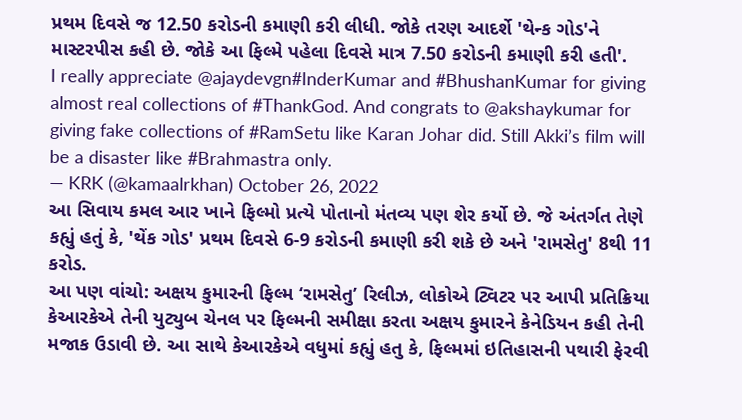પ્રથમ દિવસે જ 12.50 કરોડની કમાણી કરી લીધી. જોકે તરણ આદર્શે 'થેન્ક ગોડ'ને માસ્ટરપીસ કહી છે. જોકે આ ફિલ્મે પહેલા દિવસે માત્ર 7.50 કરોડની કમાણી કરી હતી'.
I really appreciate @ajaydevgn#InderKumar and #BhushanKumar for giving almost real collections of #ThankGod. And congrats to @akshaykumar for giving fake collections of #RamSetu like Karan Johar did. Still Akki’s film will be a disaster like #Brahmastra only.
— KRK (@kamaalrkhan) October 26, 2022
આ સિવાય કમલ આર ખાને ફિલ્મો પ્રત્યે પોતાનો મંતવ્ય પણ શેર કર્યો છે. જે અંતર્ગત તેણે કહ્યું હતું કે, 'થેંક ગોડ' પ્રથમ દિવસે 6-9 કરોડની કમાણી કરી શકે છે અને 'રામસેતુ' 8થી 11 કરોડ.
આ પણ વાંચો: અક્ષય કુમારની ફિલ્મ ‘રામસેતુ’ રિલીઝ, લોકોએ ટ્વિટર પર આપી પ્રતિક્રિયા
કેઆરકેએ તેની યુટ્યુબ ચેનલ પર ફિલ્મની સમીક્ષા કરતા અક્ષય કુમારને કેનેડિયન કહી તેની મજાક ઉડાવી છે. આ સાથે કેઆરકેએ વધુમાં કહ્યું હતુ કે, ફિલ્મમાં ઇતિહાસની પથારી ફેરવી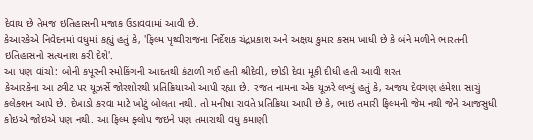દેવાય છે તેમજ ઇતિહાસની મજાક ઉડાવવામાં આવી છે.
કેઆરકેએ નિવેદનમાં વધુમાં કહ્યું હતું કે, 'ફિલ્મ પૃથ્વીરાજના નિર્દેશક ચંદ્રપ્રકાશ અને અક્ષય કુમાર કસમ ખાધી છે કે બંને મળીને ભારતની ઇતિહાસનો સત્યનાશ કરી દેશે'.
આ પણ વાંચો: બોની કપૂરની સ્મોકિંગની આદતથી કંટાળી ગઈ હતી શ્રીદેવી, છોડી દેવા મૂકી દીધી હતી આવી શરત
કેઆરકેના આ ટ્વીટ પર યૂઝર્સે જોરશોરથી પ્રતિક્રિયાઓ આપી રહ્યા છે. રજત નામના એક યૂઝરે લખ્યું હતું કે, અજય દેવગણ હંમેશા સાચું કલેક્શન આપે છે. દેખાડો કરવા માટે ખોટું બોલતા નથી. તો મનીષા રાવતે પ્રતિક્રિયા આપી છે કે, ભાઇ તમારી ફિલ્મની જેમ નથી જેને આજસુધી કોઇએ જોઇએ પણ નથી. આ ફિલ્મ ફ્લોપ જઇને પણ તમારાથી વધુ કમાણી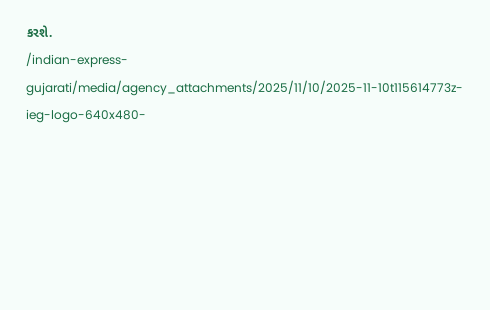કરશે.
/indian-express-gujarati/media/agency_attachments/2025/11/10/2025-11-10t115614773z-ieg-logo-640x480-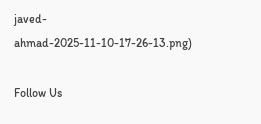javed-ahmad-2025-11-10-17-26-13.png)

Follow Us